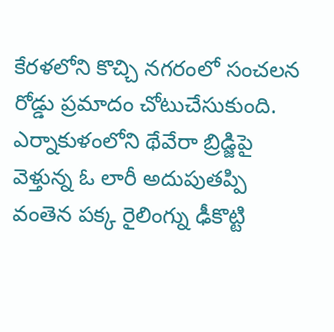కేరళలోని కొచ్చి నగరంలో సంచలన రోడ్డు ప్రమాదం చోటుచేసుకుంది. ఎర్నాకుళంలోని థేవేరా బ్రిడ్జిపై వెళ్తున్న ఓ లారీ అదుపుతప్పి వంతెన పక్క రైలింగ్ను ఢీకొట్టి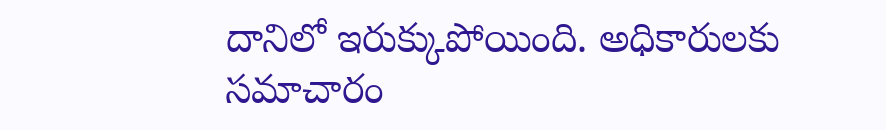దానిలో ఇరుక్కుపోయింది. అధికారులకు సమాచారం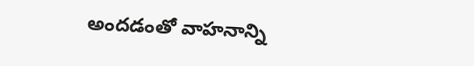అందడంతో వాహనాన్ని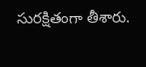సురక్షితంగా తీశారు.